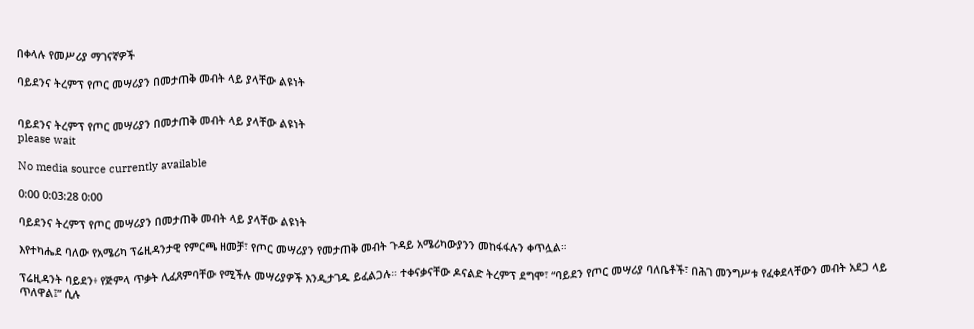በቀላሉ የመሥሪያ ማገናኛዎች

ባይደንና ትረምፕ የጦር መሣሪያን በመታጠቅ መብት ላይ ያላቸው ልዩነት


ባይደንና ትረምፕ የጦር መሣሪያን በመታጠቅ መብት ላይ ያላቸው ልዩነት
please wait

No media source currently available

0:00 0:03:28 0:00

ባይደንና ትረምፕ የጦር መሣሪያን በመታጠቅ መብት ላይ ያላቸው ልዩነት

እየተካሔደ ባለው የአሜሪካ ፕሬዚዳንታዊ የምርጫ ዘመቻ፣ የጦር መሣሪያን የመታጠቅ መብት ጉዳይ አሜሪካውያንን መከፋፋሉን ቀጥሏል።

ፕሬዚዳንት ባይደን፥ የጅምላ ጥቃት ሊፈጸምባቸው የሚችሉ መሣሪያዎች እንዲታገዱ ይፈልጋሉ። ተቀናቃናቸው ዶናልድ ትረምፕ ደግሞ፣ “ባይደን የጦር መሣሪያ ባለቤቶች፣ በሕገ መንግሥቱ የፈቀደላቸውን መብት አደጋ ላይ ጥለዋል፤” ሲሉ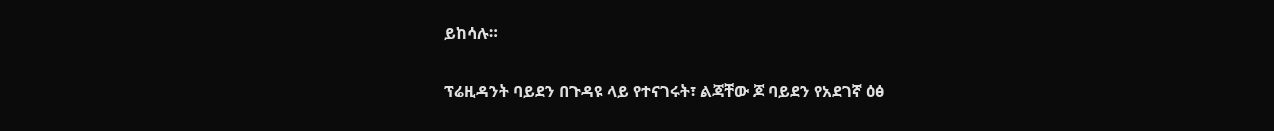ይከሳሉ።

ፕሬዚዳንት ባይደን በጉዳዩ ላይ የተናገሩት፣ ልጃቸው ጆ ባይደን የአደገኛ ዕፅ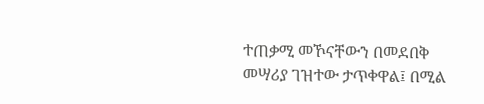ተጠቃሚ መኾናቸውን በመደበቅ መሣሪያ ገዝተው ታጥቀዋል፤ በሚል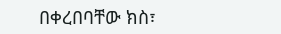በቀረበባቸው ክስ፣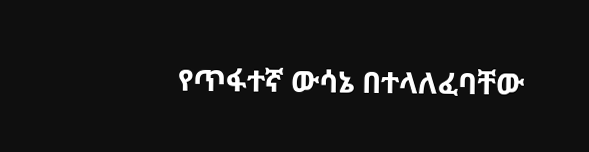የጥፋተኛ ውሳኔ በተላለፈባቸው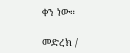ቀን ነው።

መድረክ /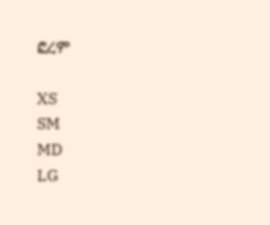ፎረም

XS
SM
MD
LG